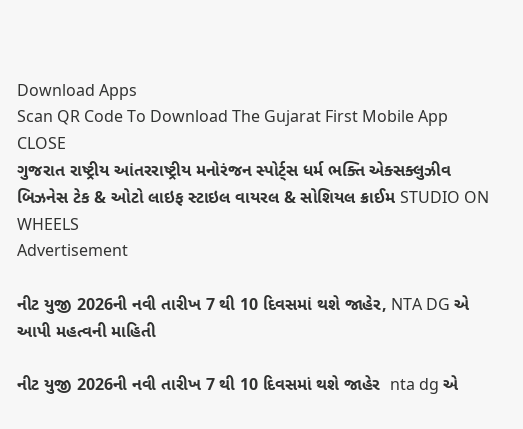Download Apps
Scan QR Code To Download The Gujarat First Mobile App CLOSE
ગુજરાત રાષ્ટ્રીય આંતરરાષ્ટ્રીય મનોરંજન સ્પોર્ટ્સ ધર્મ ભક્તિ એક્સક્લુઝીવ બિઝનેસ ટેક & ઓટો લાઇફ સ્ટાઇલ વાયરલ & સોશિયલ ક્રાઈમ STUDIO ON WHEELS
Advertisement

નીટ યુજી 2026ની નવી તારીખ 7 થી 10 દિવસમાં થશે જાહેર, NTA DG એ આપી મહત્વની માહિતી

નીટ યુજી 2026ની નવી તારીખ 7 થી 10 દિવસમાં થશે જાહેર  nta dg એ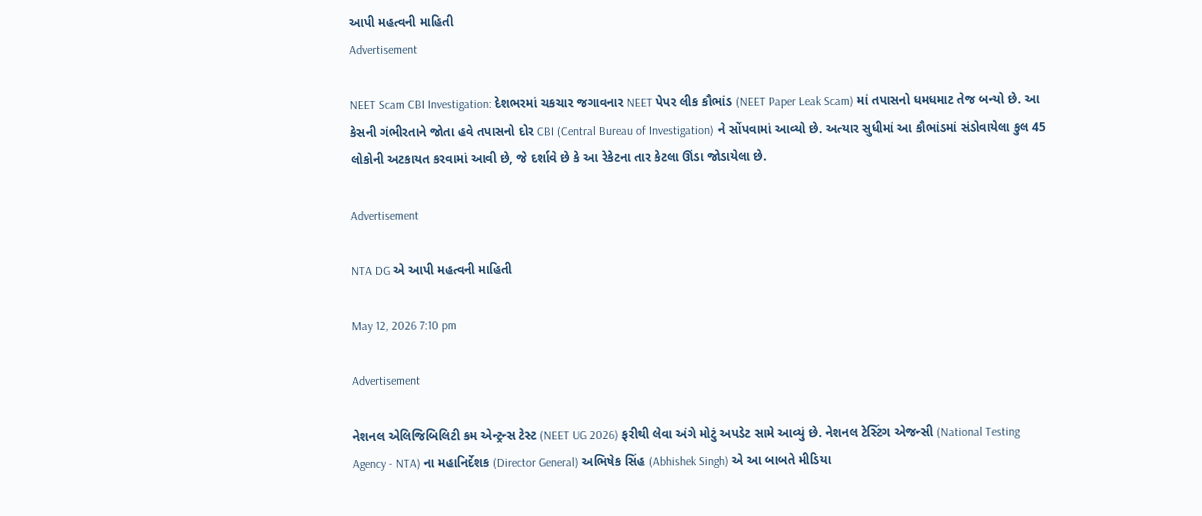આપી મહત્વની માહિતી
Advertisement

NEET Scam CBI Investigation: દેશભરમાં ચકચાર જગાવનાર NEET પેપર લીક કૌભાંડ (NEET Paper Leak Scam) માં તપાસનો ધમધમાટ તેજ બન્યો છે. આ કેસની ગંભીરતાને જોતા હવે તપાસનો દોર CBI (Central Bureau of Investigation) ને સોંપવામાં આવ્યો છે. અત્યાર સુધીમાં આ કૌભાંડમાં સંડોવાયેલા કુલ 45 લોકોની અટકાયત કરવામાં આવી છે, જે દર્શાવે છે કે આ રેકેટના તાર કેટલા ઊંડા જોડાયેલા છે.

Advertisement

NTA DG એ આપી મહત્વની માહિતી

May 12, 2026 7:10 pm

Advertisement

નેશનલ એલિજિબિલિટી કમ એન્ટ્રન્સ ટેસ્ટ (NEET UG 2026) ફરીથી લેવા અંગે મોટું અપડેટ સામે આવ્યું છે. નેશનલ ટેસ્ટિંગ એજન્સી (National Testing Agency - NTA) ના મહાનિર્દેશક (Director General) અભિષેક સિંહ (Abhishek Singh) એ આ બાબતે મીડિયા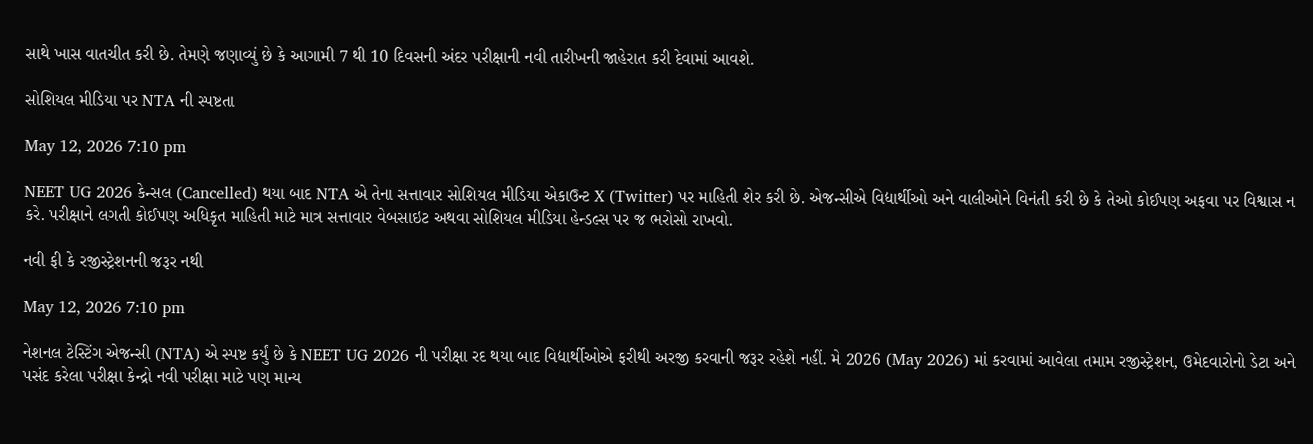સાથે ખાસ વાતચીત કરી છે. તેમણે જણાવ્યું છે કે આગામી 7 થી 10 દિવસની અંદર પરીક્ષાની નવી તારીખની જાહેરાત કરી દેવામાં આવશે.

સોશિયલ મીડિયા પર NTA ની સ્પષ્ટતા

May 12, 2026 7:10 pm

NEET UG 2026 કેન્સલ (Cancelled) થયા બાદ NTA એ તેના સત્તાવાર સોશિયલ મીડિયા એકાઉન્ટ X (Twitter) પર માહિતી શેર કરી છે. એજન્સીએ વિદ્યાર્થીઓ અને વાલીઓને વિનંતી કરી છે કે તેઓ કોઈપણ અફવા પર વિશ્વાસ ન કરે. પરીક્ષાને લગતી કોઈપણ અધિકૃત માહિતી માટે માત્ર સત્તાવાર વેબસાઇટ અથવા સોશિયલ મીડિયા હેન્ડલ્સ પર જ ભરોસો રાખવો.

નવી ફી કે રજીસ્ટ્રેશનની જરૂર નથી

May 12, 2026 7:10 pm

નેશનલ ટેસ્ટિંગ એજન્સી (NTA) એ સ્પષ્ટ કર્યું છે કે NEET UG 2026 ની પરીક્ષા રદ થયા બાદ વિદ્યાર્થીઓએ ફરીથી અરજી કરવાની જરૂર રહેશે નહીં. મે 2026 (May 2026) માં કરવામાં આવેલા તમામ રજીસ્ટ્રેશન, ઉમેદવારોનો ડેટા અને પસંદ કરેલા પરીક્ષા કેન્દ્રો નવી પરીક્ષા માટે પણ માન્ય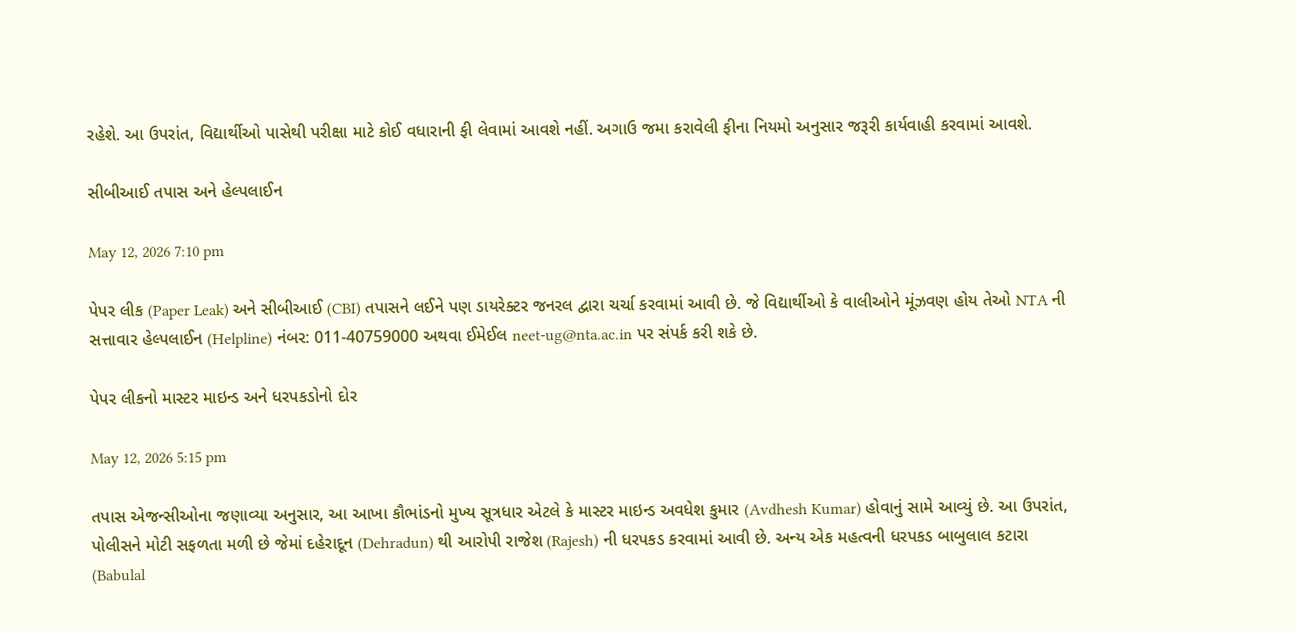રહેશે. આ ઉપરાંત, વિદ્યાર્થીઓ પાસેથી પરીક્ષા માટે કોઈ વધારાની ફી લેવામાં આવશે નહીં. અગાઉ જમા કરાવેલી ફીના નિયમો અનુસાર જરૂરી કાર્યવાહી કરવામાં આવશે.

સીબીઆઈ તપાસ અને હેલ્પલાઈન

May 12, 2026 7:10 pm

પેપર લીક (Paper Leak) અને સીબીઆઈ (CBI) તપાસને લઈને પણ ડાયરેક્ટર જનરલ દ્વારા ચર્ચા કરવામાં આવી છે. જે વિદ્યાર્થીઓ કે વાલીઓને મૂંઝવણ હોય તેઓ NTA ની સત્તાવાર હેલ્પલાઈન (Helpline) નંબર: 011-40759000 અથવા ઈમેઈલ neet-ug@nta.ac.in પર સંપર્ક કરી શકે છે.

પેપર લીકનો માસ્ટર માઇન્ડ અને ધરપકડોનો દોર

May 12, 2026 5:15 pm

તપાસ એજન્સીઓના જણાવ્યા અનુસાર, આ આખા કૌભાંડનો મુખ્ય સૂત્રધાર એટલે કે માસ્ટર માઇન્ડ અવધેશ કુમાર (Avdhesh Kumar) હોવાનું સામે આવ્યું છે. આ ઉપરાંત, પોલીસને મોટી સફળતા મળી છે જેમાં દહેરાદૂન (Dehradun) થી આરોપી રાજેશ (Rajesh) ની ધરપકડ કરવામાં આવી છે. અન્ય એક મહત્વની ધરપકડ બાબુલાલ કટારા (Babulal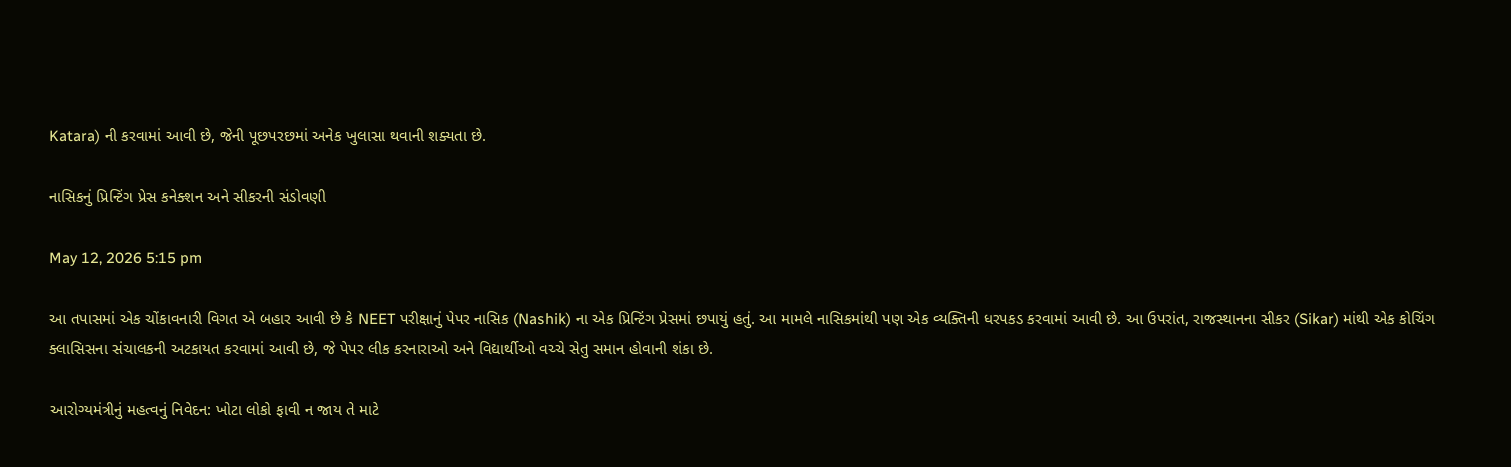Katara) ની કરવામાં આવી છે, જેની પૂછપરછમાં અનેક ખુલાસા થવાની શક્યતા છે.

નાસિકનું પ્રિન્ટિંગ પ્રેસ કનેક્શન અને સીકરની સંડોવણી

May 12, 2026 5:15 pm

આ તપાસમાં એક ચોંકાવનારી વિગત એ બહાર આવી છે કે NEET પરીક્ષાનું પેપર નાસિક (Nashik) ના એક પ્રિન્ટિંગ પ્રેસમાં છપાયું હતું. આ મામલે નાસિકમાંથી પણ એક વ્યક્તિની ધરપકડ કરવામાં આવી છે. આ ઉપરાંત, રાજસ્થાનના સીકર (Sikar) માંથી એક કોચિંગ ક્લાસિસના સંચાલકની અટકાયત કરવામાં આવી છે, જે પેપર લીક કરનારાઓ અને વિદ્યાર્થીઓ વચ્ચે સેતુ સમાન હોવાની શંકા છે.

આરોગ્યમંત્રીનું મહત્વનું નિવેદન: ખોટા લોકો ફાવી ન જાય તે માટે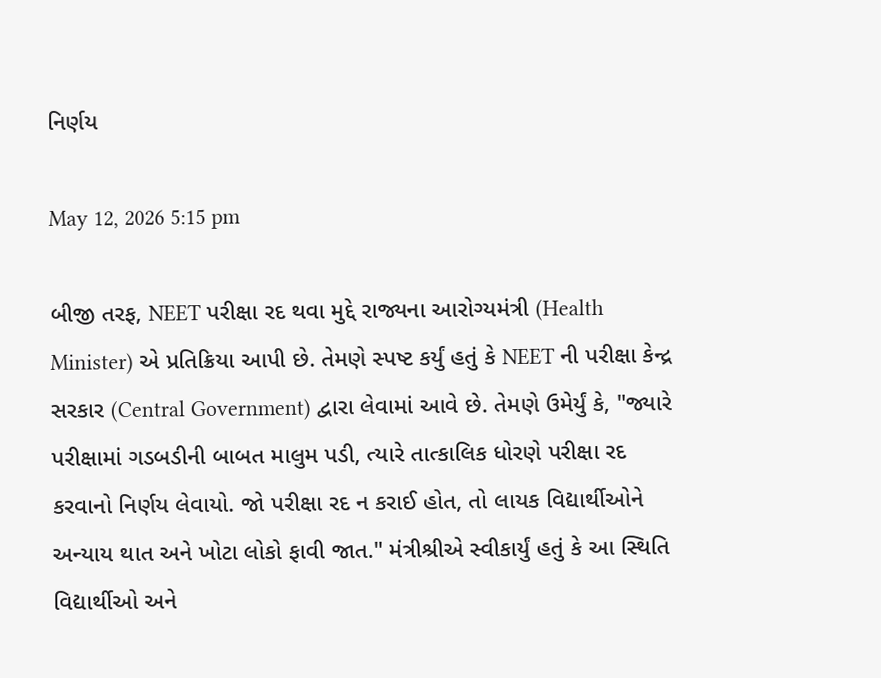નિર્ણય

May 12, 2026 5:15 pm

બીજી તરફ, NEET પરીક્ષા રદ થવા મુદ્દે રાજ્યના આરોગ્યમંત્રી (Health Minister) એ પ્રતિક્રિયા આપી છે. તેમણે સ્પષ્ટ કર્યું હતું કે NEET ની પરીક્ષા કેન્દ્ર સરકાર (Central Government) દ્વારા લેવામાં આવે છે. તેમણે ઉમેર્યું કે, "જ્યારે પરીક્ષામાં ગડબડીની બાબત માલુમ પડી, ત્યારે તાત્કાલિક ધોરણે પરીક્ષા રદ કરવાનો નિર્ણય લેવાયો. જો પરીક્ષા રદ ન કરાઈ હોત, તો લાયક વિદ્યાર્થીઓને અન્યાય થાત અને ખોટા લોકો ફાવી જાત." મંત્રીશ્રીએ સ્વીકાર્યું હતું કે આ સ્થિતિ વિદ્યાર્થીઓ અને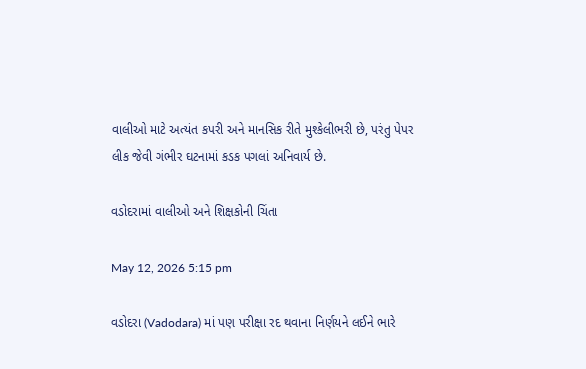વાલીઓ માટે અત્યંત કપરી અને માનસિક રીતે મુશ્કેલીભરી છે, પરંતુ પેપર લીક જેવી ગંભીર ઘટનામાં કડક પગલાં અનિવાર્ય છે.

વડોદરામાં વાલીઓ અને શિક્ષકોની ચિંતા

May 12, 2026 5:15 pm

વડોદરા (Vadodara) માં પણ પરીક્ષા રદ થવાના નિર્ણયને લઈને ભારે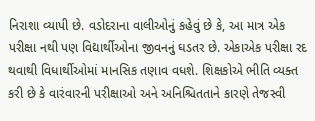નિરાશા વ્યાપી છે. વડોદરાના વાલીઓનું કહેવું છે કે, આ માત્ર એક પરીક્ષા નથી પણ વિદ્યાર્થીઓના જીવનનું ઘડતર છે. એકાએક પરીક્ષા રદ થવાથી વિધાર્થીઓમાં માનસિક તણાવ વધશે. શિક્ષકોએ ભીતિ વ્યક્ત કરી છે કે વારંવારની પરીક્ષાઓ અને અનિશ્ચિતતાને કારણે તેજસ્વી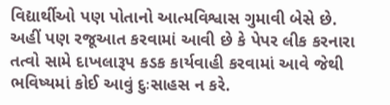વિદ્યાર્થીઓ પણ પોતાનો આત્મવિશ્વાસ ગુમાવી બેસે છે. અહીં પણ રજૂઆત કરવામાં આવી છે કે પેપર લીક કરનારા તત્વો સામે દાખલારૂપ કડક કાર્યવાહી કરવામાં આવે જેથી ભવિષ્યમાં કોઈ આવું દુઃસાહસ ન કરે.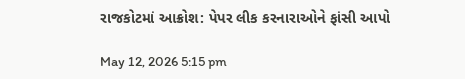રાજકોટમાં આક્રોશ: પેપર લીક કરનારાઓને ફાંસી આપો

May 12, 2026 5:15 pm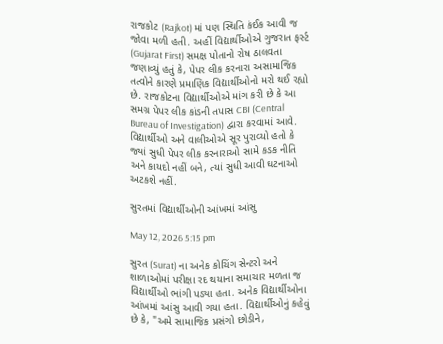રાજકોટ (Rajkot) માં પણ સ્થિતિ કંઈક આવી જ જોવા મળી હતી. અહીં વિદ્યાર્થીઓએ ગુજરાત ફર્સ્ટ (Gujarat First) સમક્ષ પોતાનો રોષ ઠાલવતા જણાવ્યું હતું કે, પેપર લીક કરનારા અસામાજિક તત્વોને કારણે પ્રમાણિક વિદ્યાર્થીઓનો મરો થઈ રહ્યો છે. રાજકોટના વિદ્યાર્થીઓએ માંગ કરી છે કે આ સમગ્ર પેપર લીક કાંડની તપાસ CBI (Central Bureau of Investigation) દ્વારા કરવામાં આવે. વિદ્યાર્થીઓ અને વાલીઓએ સૂર પુરાવ્યો હતો કે જ્યાં સુધી પેપર લીક કરનારાઓ સામે કડક નીતિ અને કાયદો નહીં બને, ત્યાં સુધી આવી ઘટનાઓ અટકશે નહીં.

સુરતમાં વિદ્યાર્થીઓની આંખમાં આંસુ

May 12, 2026 5:15 pm

સુરત (Surat) ના અનેક કોચિંગ સેન્ટરો અને શાળાઓમાં પરીક્ષા રદ થયાના સમાચાર મળતા જ વિદ્યાર્થીઓ ભાંગી પડ્યા હતા. અનેક વિદ્યાર્થીઓના આંખમાં આંસુ આવી ગયા હતા. વિદ્યાર્થીઓનું કહેવું છે કે, "અમે સામાજિક પ્રસંગો છોડીને,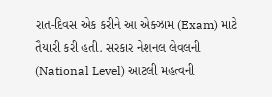રાત-દિવસ એક કરીને આ એક્ઝામ (Exam) માટે તૈયારી કરી હતી. સરકાર નેશનલ લેવલની (National Level) આટલી મહત્વની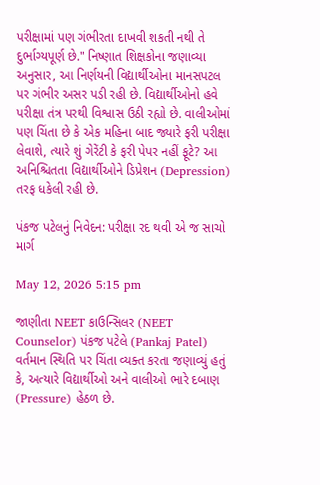પરીક્ષામાં પણ ગંભીરતા દાખવી શકતી નથી તે દુર્ભાગ્યપૂર્ણ છે." નિષ્ણાત શિક્ષકોના જણાવ્યા અનુસાર, આ નિર્ણયની વિદ્યાર્થીઓના માનસપટલ પર ગંભીર અસર પડી રહી છે. વિદ્યાર્થીઓનો હવે પરીક્ષા તંત્ર પરથી વિશ્વાસ ઉઠી રહ્યો છે. વાલીઓમાં પણ ચિંતા છે કે એક મહિના બાદ જ્યારે ફરી પરીક્ષા લેવાશે, ત્યારે શું ગેરેંટી કે ફરી પેપર નહીં ફૂટે? આ અનિશ્ચિતતા વિદ્યાર્થીઓને ડિપ્રેશન (Depression) તરફ ધકેલી રહી છે.

પંકજ પટેલનું નિવેદન: પરીક્ષા રદ થવી એ જ સાચો માર્ગ

May 12, 2026 5:15 pm

જાણીતા NEET કાઉન્સિલર (NEET Counselor) પંકજ પટેલે (Pankaj Patel) વર્તમાન સ્થિતિ પર ચિંતા વ્યક્ત કરતા જણાવ્યું હતું કે, અત્યારે વિદ્યાર્થીઓ અને વાલીઓ ભારે દબાણ (Pressure) હેઠળ છે.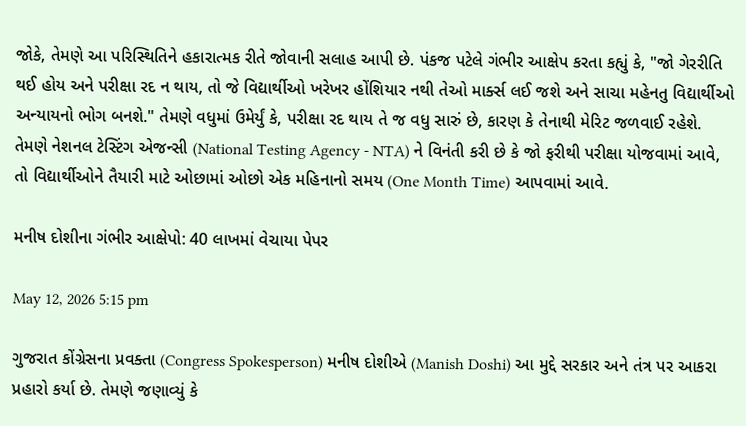જોકે, તેમણે આ પરિસ્થિતિને હકારાત્મક રીતે જોવાની સલાહ આપી છે. પંકજ પટેલે ગંભીર આક્ષેપ કરતા કહ્યું કે, "જો ગેરરીતિ થઈ હોય અને પરીક્ષા રદ ન થાય, તો જે વિદ્યાર્થીઓ ખરેખર હોંશિયાર નથી તેઓ માર્ક્સ લઈ જશે અને સાચા મહેનતુ વિદ્યાર્થીઓ અન્યાયનો ભોગ બનશે." તેમણે વધુમાં ઉમેર્યું કે, પરીક્ષા રદ થાય તે જ વધુ સારું છે, કારણ કે તેનાથી મેરિટ જળવાઈ રહેશે. તેમણે નેશનલ ટેસ્ટિંગ એજન્સી (National Testing Agency - NTA) ને વિનંતી કરી છે કે જો ફરીથી પરીક્ષા યોજવામાં આવે, તો વિદ્યાર્થીઓને તૈયારી માટે ઓછામાં ઓછો એક મહિનાનો સમય (One Month Time) આપવામાં આવે.

મનીષ દોશીના ગંભીર આક્ષેપો: 40 લાખમાં વેચાયા પેપર

May 12, 2026 5:15 pm

ગુજરાત કોંગ્રેસના પ્રવક્તા (Congress Spokesperson) મનીષ દોશીએ (Manish Doshi) આ મુદ્દે સરકાર અને તંત્ર પર આકરા પ્રહારો કર્યા છે. તેમણે જણાવ્યું કે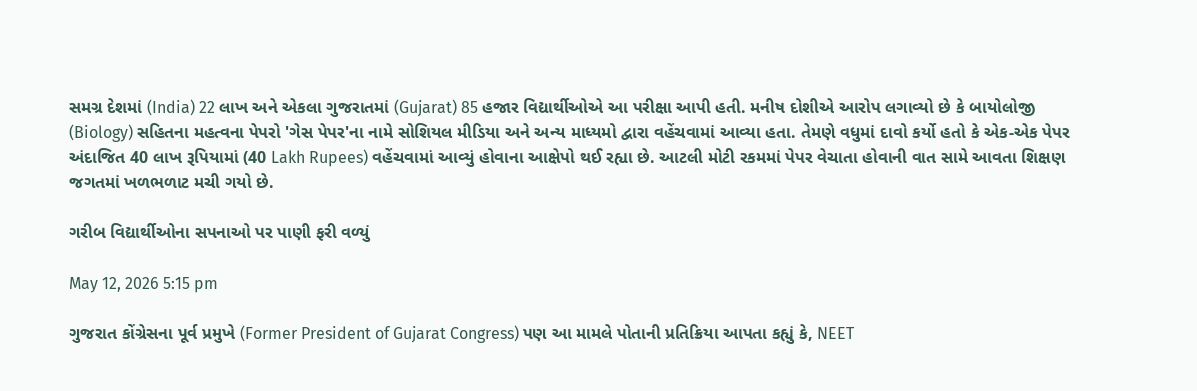સમગ્ર દેશમાં (India) 22 લાખ અને એકલા ગુજરાતમાં (Gujarat) 85 હજાર વિદ્યાર્થીઓએ આ પરીક્ષા આપી હતી. મનીષ દોશીએ આરોપ લગાવ્યો છે કે બાયોલોજી (Biology) સહિતના મહત્વના પેપરો 'ગેસ પેપર'ના નામે સોશિયલ મીડિયા અને અન્ય માધ્યમો દ્વારા વહેંચવામાં આવ્યા હતા. તેમણે વધુમાં દાવો કર્યો હતો કે એક-એક પેપર અંદાજિત 40 લાખ રૂપિયામાં (40 Lakh Rupees) વહેંચવામાં આવ્યું હોવાના આક્ષેપો થઈ રહ્યા છે. આટલી મોટી રકમમાં પેપર વેચાતા હોવાની વાત સામે આવતા શિક્ષણ જગતમાં ખળભળાટ મચી ગયો છે.

ગરીબ વિદ્યાર્થીઓના સપનાઓ પર પાણી ફરી વળ્યું

May 12, 2026 5:15 pm

ગુજરાત કોંગ્રેસના પૂર્વ પ્રમુખે (Former President of Gujarat Congress) પણ આ મામલે પોતાની પ્રતિક્રિયા આપતા કહ્યું કે, NEET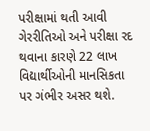પરીક્ષામાં થતી આવી ગેરરીતિઓ અને પરીક્ષા રદ થવાના કારણે 22 લાખ વિદ્યાર્થીઓની માનસિકતા પર ગંભીર અસર થશે.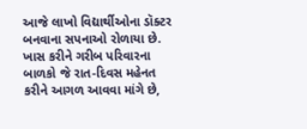આજે લાખો વિદ્યાર્થીઓના ડૉક્ટર બનવાના સપનાઓ રોળાયા છે. ખાસ કરીને ગરીબ પરિવારના બાળકો જે રાત-દિવસ મહેનત કરીને આગળ આવવા માંગે છે,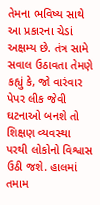તેમના ભવિષ્ય સાથે આ પ્રકારના ચેડાં અક્ષમ્ય છે. તંત્ર સામે સવાલ ઉઠાવતા તેમણે કહ્યું કે, જો વારંવાર પેપર લીક જેવી ઘટનાઓ બનશે તો શિક્ષણ વ્યવસ્થા પરથી લોકોનો વિશ્વાસ ઉઠી જશે. હાલમાં તમામ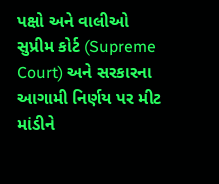પક્ષો અને વાલીઓ સુપ્રીમ કોર્ટ (Supreme Court) અને સરકારના આગામી નિર્ણય પર મીટ માંડીને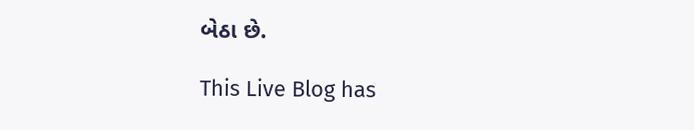બેઠા છે.

This Live Blog has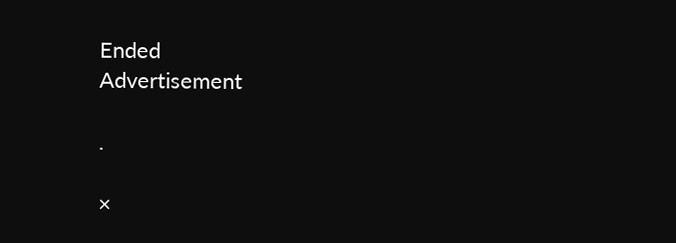Ended
Advertisement

.

×